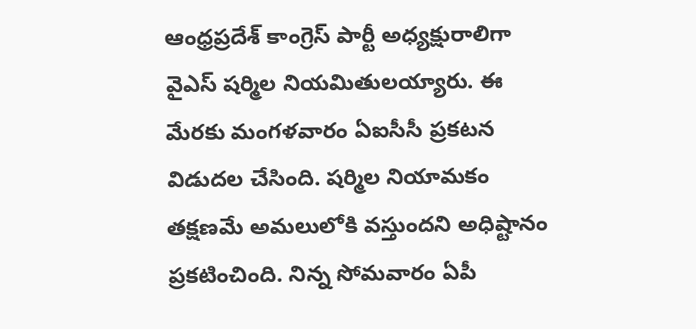ఆంధ్రప్రదేశ్ కాంగ్రెస్ పార్టీ అధ్యక్షురాలిగా వైఎస్ షర్మిల నియమితులయ్యారు. ఈ మేరకు మంగళవారం ఏఐసీసీ ప్రకటన విడుదల చేసింది. షర్మిల నియామకం తక్షణమే అమలులోకి వస్తుందని అధిష్టానం ప్రకటించింది. నిన్న సోమవారం ఏపీ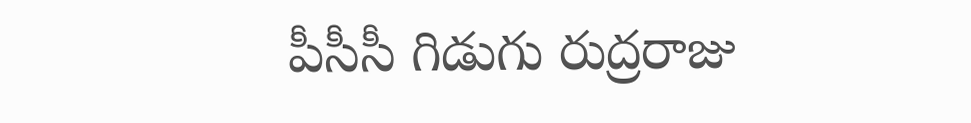పీసీసీ గిడుగు రుద్రరాజు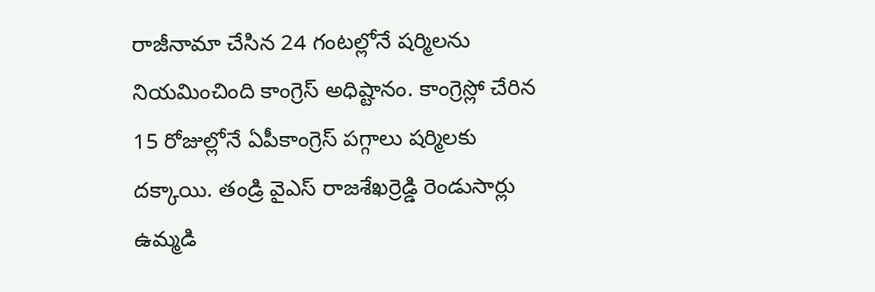రాజీనామా చేసిన 24 గంటల్లోనే షర్మిలను నియమించింది కాంగ్రెస్ అధిష్టానం. కాంగ్రెస్లో చేరిన 15 రోజుల్లోనే ఏపీకాంగ్రెస్ పగ్గాలు షర్మిలకు దక్కాయి. తండ్రి వైఎస్ రాజశేఖర్రెడ్డి రెండుసార్లు ఉమ్మడి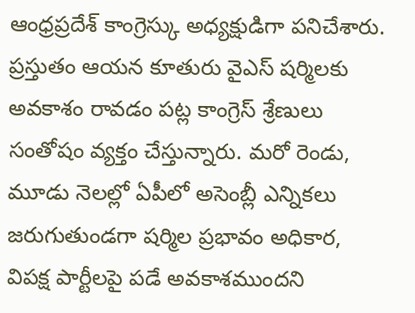ఆంధ్రప్రదేశ్ కాంగ్రెస్కు అధ్యక్షుడిగా పనిచేశారు. ప్రస్తుతం ఆయన కూతురు వైఎస్ షర్మిలకు అవకాశం రావడం పట్ల కాంగ్రెస్ శ్రేణులు సంతోషం వ్యక్తం చేస్తున్నారు. మరో రెండు, మూడు నెలల్లో ఏపీలో అసెంబ్లీ ఎన్నికలు జరుగుతుండగా షర్మిల ప్రభావం అధికార, విపక్ష పార్టీలపై పడే అవకాశముందని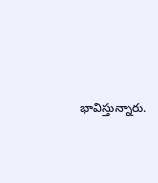భావిస్తున్నారు.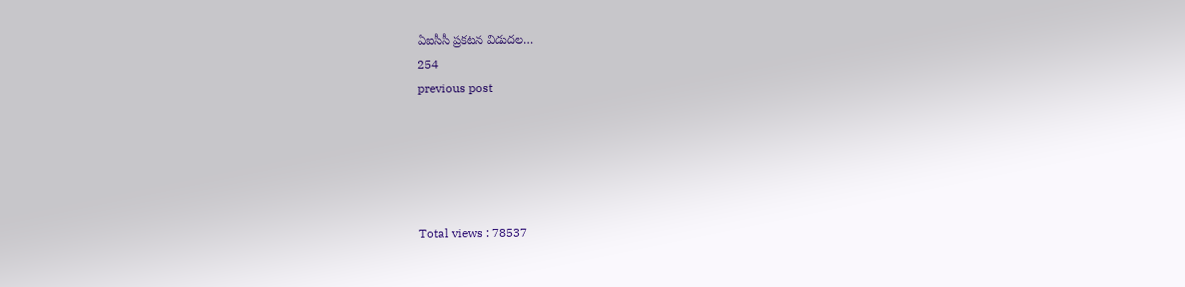ఏఐసీసీ ప్రకటన విడుదల…
254
previous post





Total views : 78537